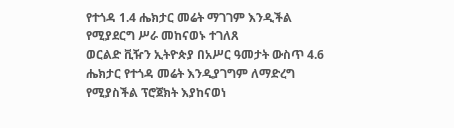የተጎዳ 1.4 ሔክታር መሬት ማገገም እንዲችል የሚያደርግ ሥራ መከናወኑ ተገለጸ
ወርልድ ቪዥን ኢትዮጵያ በአሥር ዓመታት ውስጥ 4.6 ሔክታር የተጎዳ መሬት እንዲያገግም ለማድረግ የሚያስችል ፕሮጀክት እያከናወነ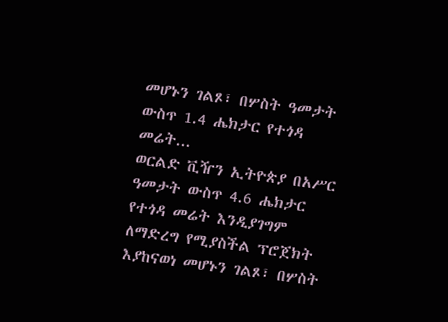መሆኑን ገልጾ፣ በሦስት ዓመታት ውስጥ 1.4 ሔክታር የተጎዳ መሬት...
ወርልድ ቪዥን ኢትዮጵያ በአሥር ዓመታት ውስጥ 4.6 ሔክታር የተጎዳ መሬት እንዲያገግም ለማድረግ የሚያስችል ፕሮጀክት እያከናወነ መሆኑን ገልጾ፣ በሦስት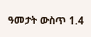ዓመታት ውስጥ 1.4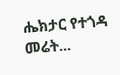ሔክታር የተጎዳ መሬት...